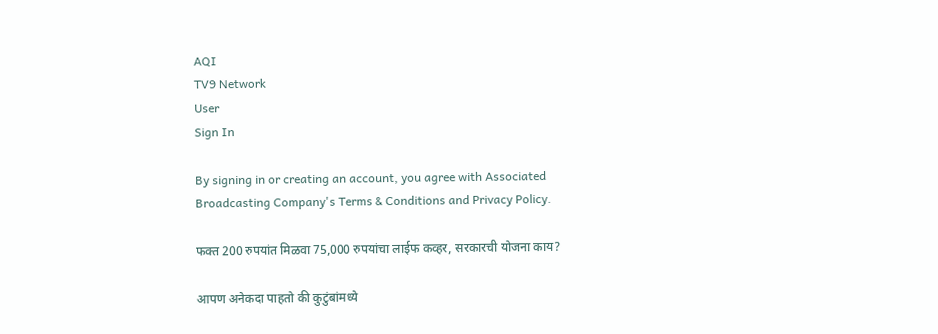AQI
TV9 Network
User
Sign In

By signing in or creating an account, you agree with Associated Broadcasting Company's Terms & Conditions and Privacy Policy.

फक्त 200 रुपयांत मिळवा 75,000 रुपयांचा लाईफ कव्हर, सरकारची योजना काय?

आपण अनेकदा पाहतो की कुटुंबांमध्ये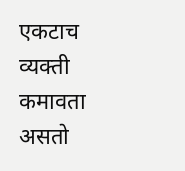एकटाच व्यक्ती कमावता असतो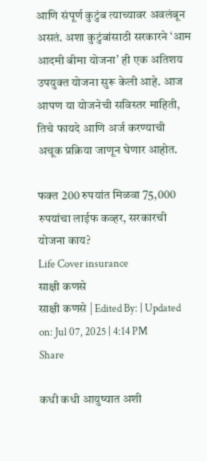आणि संपूर्ण कुटुंब त्याच्यावर अवलंबून असतं. अशा कुटुंबांसाठी सरकारने ‘आम आदमी बीमा योजना’ ही एक अतिशय उपयुक्त योजना सुरू केली आहे. आज आपण या योजनेची सविस्तर माहिती, तिचे फायदे आणि अर्ज करण्याची अचूक प्रक्रिया जाणून घेणार आहोत.

फक्त 200 रुपयांत मिळवा 75,000 रुपयांचा लाईफ कव्हर, सरकारची योजना काय?
Life Cover insurance
साक्षी कणसे
साक्षी कणसे | Edited By: | Updated on: Jul 07, 2025 | 4:14 PM
Share

कधी कधी आयुष्यात अशी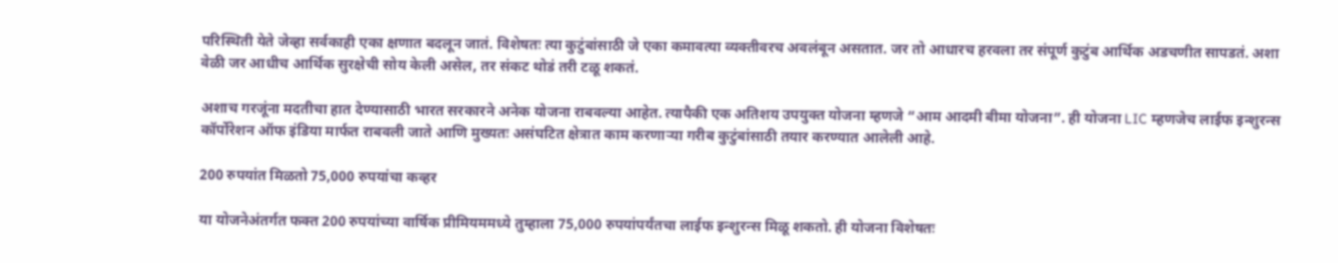परिस्थिती येते जेव्हा सर्वकाही एका क्षणात बदलून जातं. विशेषतः त्या कुटुंबांसाठी जे एका कमावत्या व्यक्तीवरच अवलंबून असतात. जर तो आधारच हरवला तर संपूर्ण कुटुंब आर्थिक अडचणीत सापडतं. अशा वेळी जर आधीच आर्थिक सुरक्षेची सोय केली असेल, तर संकट थोडं तरी टळू शकतं.

अशाच गरजूंना मदतीचा हात देण्यासाठी भारत सरकारने अनेक योजना राबवल्या आहेत. त्यापैकी एक अतिशय उपयुक्त योजना म्हणजे “आम आदमी बीमा योजना”. ही योजना LIC म्हणजेच लाईफ इन्शुरन्स कॉर्पोरेशन ऑफ इंडिया मार्फत राबवली जाते आणि मुख्यतः असंघटित क्षेत्रात काम करणाऱ्या गरीब कुटुंबांसाठी तयार करण्यात आलेली आहे.

200 रुपयांत मिळतो 75,000 रुपयांचा कव्हर

या योजनेअंतर्गत फक्त 200 रुपयांच्या वार्षिक प्रीमियममध्ये तुम्हाला 75,000 रुपयांपर्यंतचा लाईफ इन्शुरन्स मिळू शकतो. ही योजना विशेषतः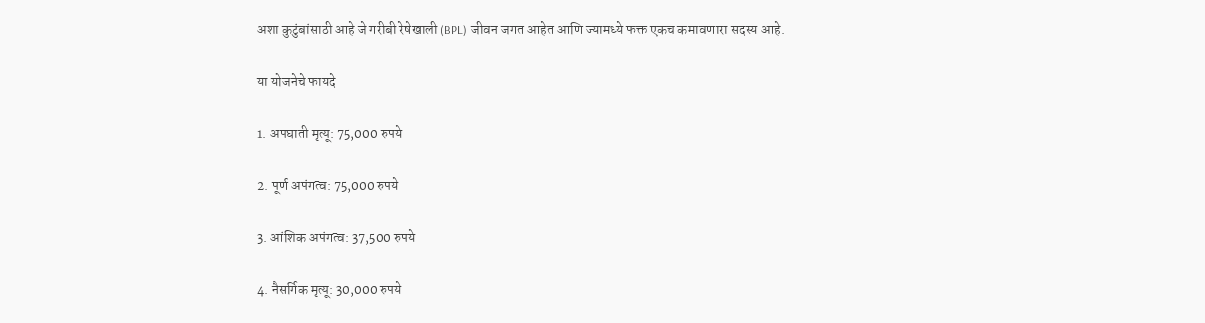अशा कुटुंबांसाठी आहे जे गरीबी रेषेखाली (BPL) जीवन जगत आहेत आणि ज्यामध्ये फक्त एकच कमावणारा सदस्य आहे.

या योजनेचे फायदे

1. अपघाती मृत्यू: 75,000 रुपये

2. पूर्ण अपंगत्व: 75,000 रुपये

3. आंशिक अपंगत्व: 37,500 रुपये

4. नैसर्गिक मृत्यू: 30,000 रुपये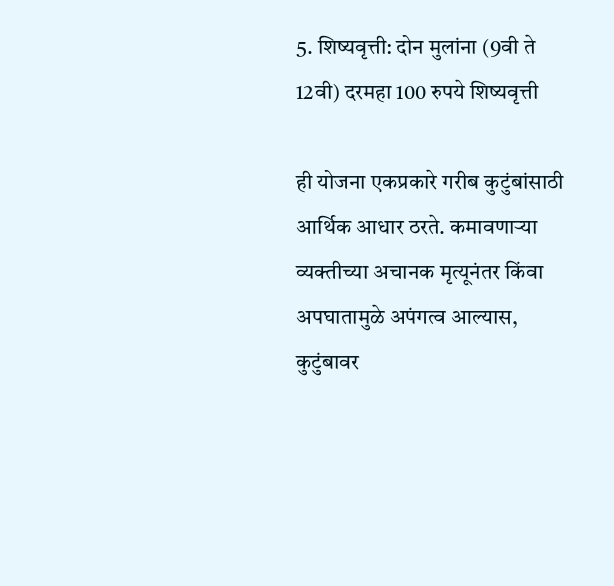5. शिष्यवृत्ती: दोन मुलांना (9वी ते 12वी) दरमहा 100 रुपये शिष्यवृत्ती

ही योजना एकप्रकारे गरीब कुटुंबांसाठी आर्थिक आधार ठरते. कमावणाऱ्या व्यक्तीच्या अचानक मृत्यूनंतर किंवा अपघातामुळे अपंगत्व आल्यास, कुटुंबावर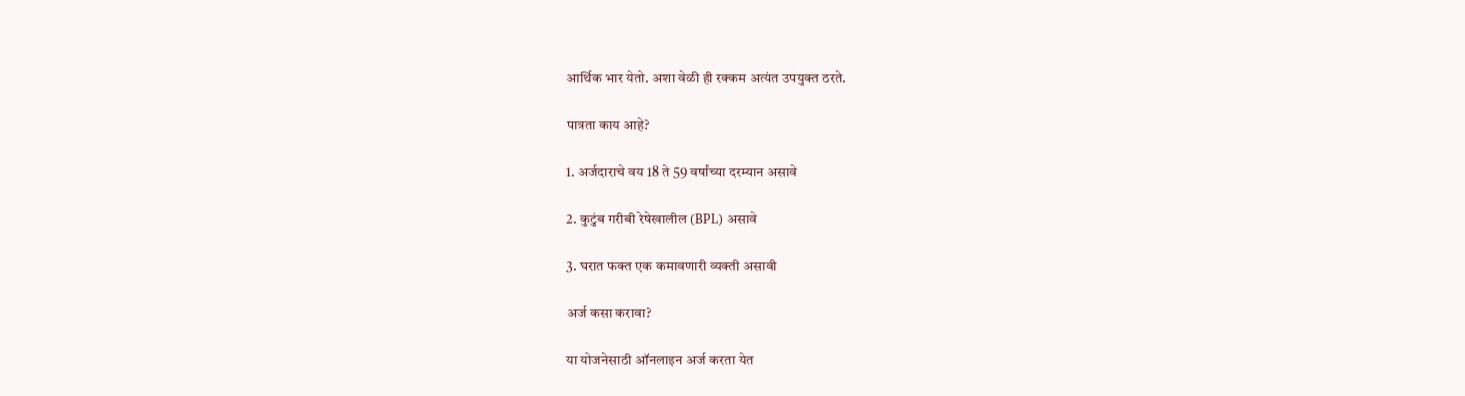आर्थिक भार येतो. अशा वेळी ही रक्कम अत्यंत उपयुक्त ठरते.

पात्रता काय आहे?

1. अर्जदाराचे वय 18 ते 59 वर्षांच्या दरम्यान असावे

2. कुटुंब गरीबी रेषेखालील (BPL) असावे

3. घरात फक्त एक कमावणारी व्यक्ती असावी

अर्ज कसा करावा?

या योजनेसाठी ऑनलाइन अर्ज करता येत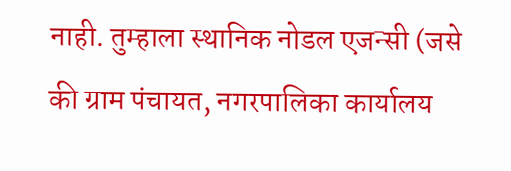नाही. तुम्हाला स्थानिक नोडल एजन्सी (जसे की ग्राम पंचायत, नगरपालिका कार्यालय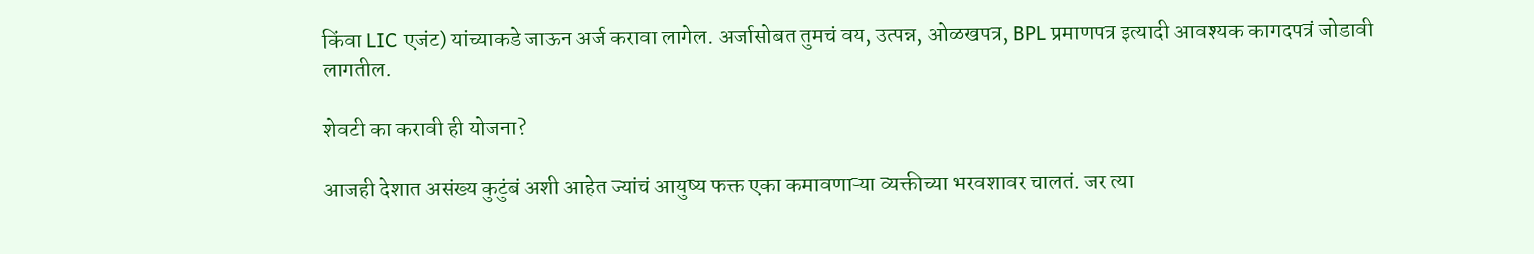किंवा LIC एजंट) यांच्याकडे जाऊन अर्ज करावा लागेल. अर्जासोबत तुमचं वय, उत्पन्न, ओळखपत्र, BPL प्रमाणपत्र इत्यादी आवश्यक कागदपत्रं जोडावी लागतील.

शेवटी का करावी ही योजना?

आजही देशात असंख्य कुटुंबं अशी आहेत ज्यांचं आयुष्य फक्त एका कमावणाऱ्या व्यक्तीच्या भरवशावर चालतं. जर त्या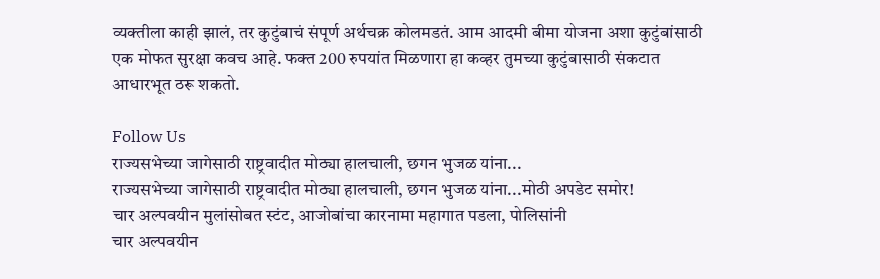व्यक्तीला काही झालं, तर कुटुंबाचं संपूर्ण अर्थचक्र कोलमडतं. आम आदमी बीमा योजना अशा कुटुंबांसाठी एक मोफत सुरक्षा कवच आहे. फक्त 200 रुपयांत मिळणारा हा कव्हर तुमच्या कुटुंबासाठी संकटात आधारभूत ठरू शकतो.

Follow Us
राज्यसभेच्या जागेसाठी राष्ट्रवादीत मोठ्या हालचाली, छगन भुजळ यांना...
राज्यसभेच्या जागेसाठी राष्ट्रवादीत मोठ्या हालचाली, छगन भुजळ यांना...मोठी अपडेट समोर!
चार अल्पवयीन मुलांसोबत स्टंट, आजोबांचा कारनामा महागात पडला, पोलिसांनी
चार अल्पवयीन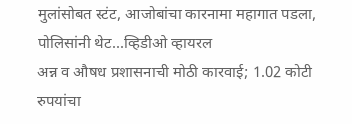मुलांसोबत स्टंट, आजोबांचा कारनामा महागात पडला, पोलिसांनी थेट...व्हिडीओ व्हायरल
अन्न व औषध प्रशासनाची मोठी कारवाई; 1.02 कोटी रुपयांचा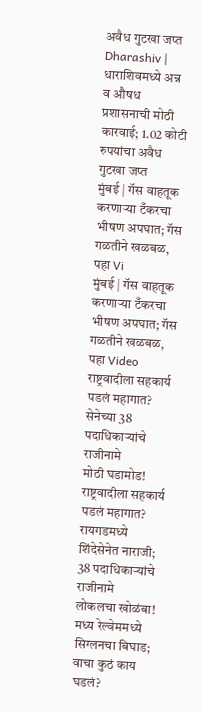अवैध गुटखा जप्त
Dharashiv | धाराशिवमध्ये अन्न व औषध प्रशासनाची मोठी कारवाई; 1.02 कोटी रुपयांचा अवैध गुटखा जप्त
मुंबई | गॅस वाहतूक करणाऱ्या टँकरचा भीषण अपघात; गॅस गळतीने खळबळ, पहा Vi
मुंबई | गॅस वाहतूक करणाऱ्या टँकरचा भीषण अपघात; गॅस गळतीने खळबळ, पहा Video
राष्ट्रवादीला सहकार्य पडलं महागात? सेनेच्या 38 पदाधिकाऱ्यांचे राजीनामे
मोठी घडामोड! राष्ट्रवादीला सहकार्य पडलं महागात? रायगडमध्ये शिंदेसेनेत नाराजी; 38 पदाधिकाऱ्यांचे राजीनामे
लोकलचा खोळंबा! मध्य रेल्वेममध्ये सिग्लनचा बिघाड; वाचा कुठं काय घडलं?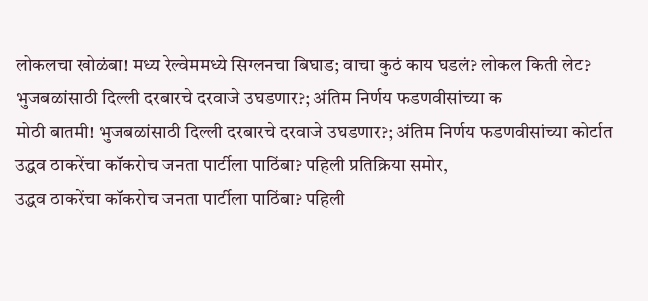लोकलचा खोळंबा! मध्य रेल्वेममध्ये सिग्लनचा बिघाड; वाचा कुठं काय घडलं? लोकल किती लेट?
भुजबळांसाठी दिल्ली दरबारचे दरवाजे उघडणार?; अंतिम निर्णय फडणवीसांच्या क
मोठी बातमी! भुजबळांसाठी दिल्ली दरबारचे दरवाजे उघडणार?; अंतिम निर्णय फडणवीसांच्या कोर्टात
उद्धव ठाकरेंचा कॉकरोच जनता पार्टीला पाठिंबा? पहिली प्रतिक्रिया समोर,
उद्धव ठाकरेंचा कॉकरोच जनता पार्टीला पाठिंबा? पहिली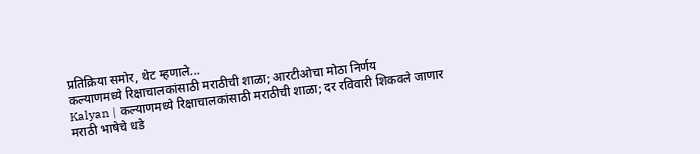प्रतिक्रिया समोर, थेट म्हणाले...
कल्याणमध्ये रिक्षाचालकांसाठी मराठीची शाळा; आरटीओचा मोठा निर्णय
Kalyan | कल्याणमध्ये रिक्षाचालकांसाठी मराठीची शाळा; दर रविवारी शिकवले जाणार मराठी भाषेचे धडे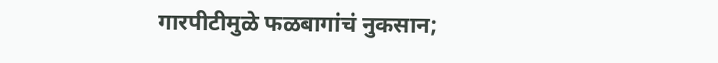गारपीटीमुळे फळबागांचं नुकसान;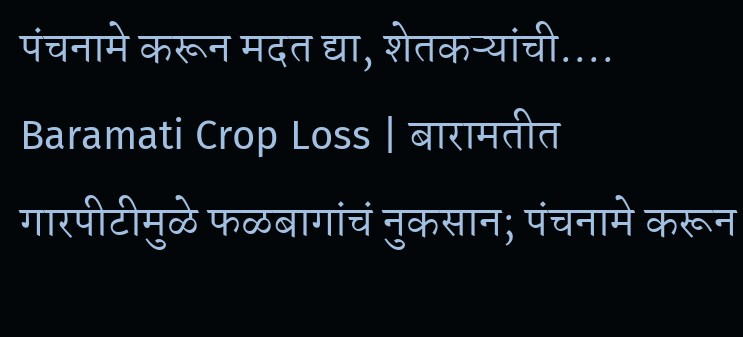पंचनामे करून मदत द्या, शेतकऱ्यांची....
Baramati Crop Loss | बारामतीत गारपीटीमुळे फळबागांचं नुकसान; पंचनामे करून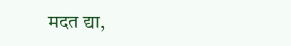मदत द्या,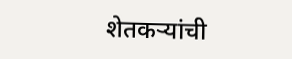शेतकऱ्यांची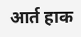आर्त हाक